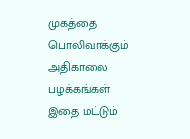முகத்தை பொலிவாக்கும் அதிகாலை பழக்கங்கள் இதை மட்டும்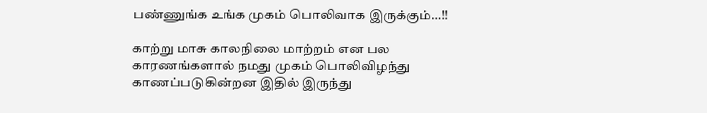பண்ணுங்க உங்க முகம் பொலிவாக இருக்கும்…!!

காற்று மாசு காலநிலை மாற்றம் என பல காரணங்களால் நமது முகம் பொலிவிழந்து காணப்படுகின்றன இதில் இருந்து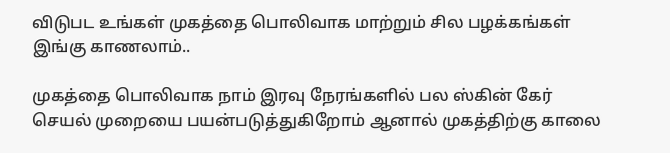விடுபட உங்கள் முகத்தை பொலிவாக மாற்றும் சில பழக்கங்கள் இங்கு காணலாம்..

முகத்தை பொலிவாக நாம் இரவு நேரங்களில் பல ஸ்கின் கேர் செயல் முறையை பயன்படுத்துகிறோம் ஆனால் முகத்திற்கு காலை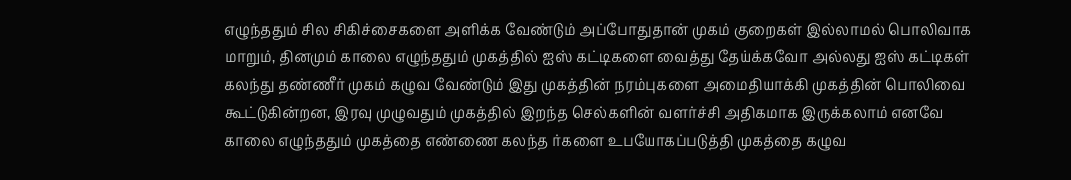எழுந்ததும் சில சிகிச்சைகளை அளிக்க வேண்டும் அப்போதுதான் முகம் குறைகள் இல்லாமல் பொலிவாக மாறும், தினமும் காலை எழுந்ததும் முகத்தில் ஐஸ் கட்டிகளை வைத்து தேய்க்கவோ அல்லது ஐஸ் கட்டிகள் கலந்து தண்ணீர் முகம் கழுவ வேண்டும் இது முகத்தின் நரம்புகளை அமைதியாக்கி முகத்தின் பொலிவை கூட்டுகின்றன, இரவு முழுவதும் முகத்தில் இறந்த செல்களின் வளர்ச்சி அதிகமாக இருக்கலாம் எனவே காலை எழுந்ததும் முகத்தை எண்ணை கலந்த ர்களை உபயோகப்படுத்தி முகத்தை கழுவ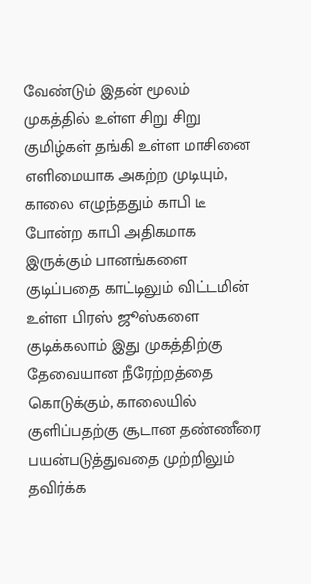வேண்டும் இதன் மூலம் முகத்தில் உள்ள சிறு சிறு குமிழ்கள் தங்கி உள்ள மாசினை எளிமையாக அகற்ற முடியும், காலை எழுந்ததும் காபி டீ போன்ற காபி அதிகமாக இருக்கும் பானங்களை குடிப்பதை காட்டிலும் விட்டமின் உள்ள பிரஸ் ஜூஸ்களை குடிக்கலாம் இது முகத்திற்கு தேவையான நீரேற்றத்தை கொடுக்கும், காலையில் குளிப்பதற்கு சூடான தண்ணீரை பயன்படுத்துவதை முற்றிலும் தவிர்க்க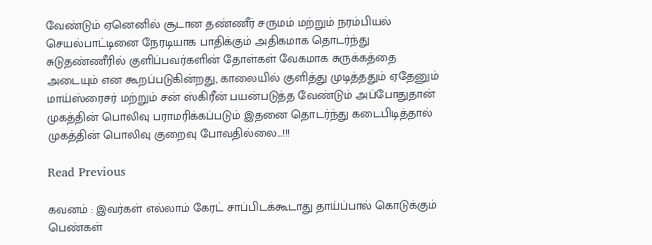வேண்டும் ஏனெனில் சூடான தண்ணீர் சருமம் மற்றும் நரம்பியல் செயல்பாட்டினை நேரடியாக பாதிக்கும் அதிகமாக தொடர்ந்து சுடுதண்ணீரில் குளிப்பவர்களின் தோள்கள் வேகமாக சுருக்கத்தை அடையும் என கூறப்படுகின்றது, காலையில் குளித்து முடித்ததும் ஏதேனும் மாய்ஸ்ரைசர் மற்றும் சன் ஸ்கிரீன் பயன்படுத்த வேண்டும் அப்போதுதான் முகத்தின் பொலிவு பராமரிக்கப்படும் இதனை தொடர்ந்து கடைபிடித்தால் முகத்தின் பொலிவு குறைவு போவதில்லை…!!!

Read Previous

கவனம் : இவர்கள் எல்லாம் கேரட் சாப்பிடக்கூடாது தாய்ப்பால் கொடுக்கும் பெண்கள்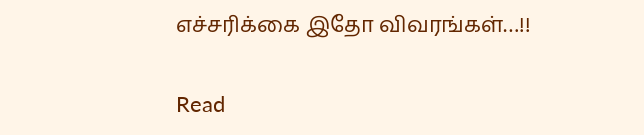எச்சரிக்கை இதோ விவரங்கள்…!!

Read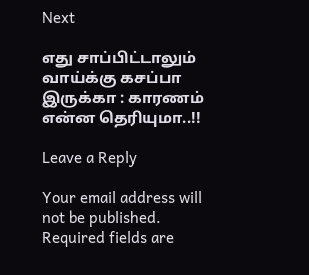Next

எது சாப்பிட்டாலும் வாய்க்கு கசப்பா இருக்கா : காரணம் என்ன தெரியுமா..!!

Leave a Reply

Your email address will not be published. Required fields are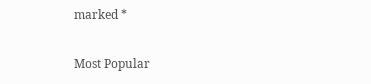marked *

Most Popular